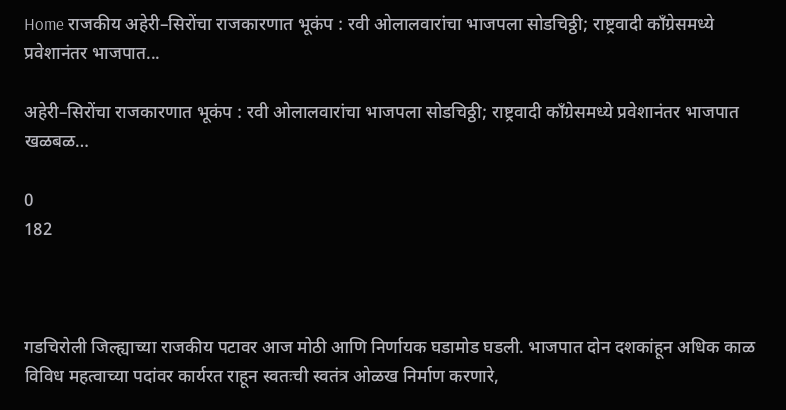Home राजकीय अहेरी–सिरोंचा राजकारणात भूकंप : रवी ओलालवारांचा भाजपला सोडचिठ्ठी; राष्ट्रवादी काँग्रेसमध्ये प्रवेशानंतर भाजपात...

अहेरी–सिरोंचा राजकारणात भूकंप : रवी ओलालवारांचा भाजपला सोडचिठ्ठी; राष्ट्रवादी काँग्रेसमध्ये प्रवेशानंतर भाजपात खळबळ…

0
182



गडचिरोली जिल्ह्याच्या राजकीय पटावर आज मोठी आणि निर्णायक घडामोड घडली. भाजपात दोन दशकांहून अधिक काळ विविध महत्वाच्या पदांवर कार्यरत राहून स्वतःची स्वतंत्र ओळख निर्माण करणारे,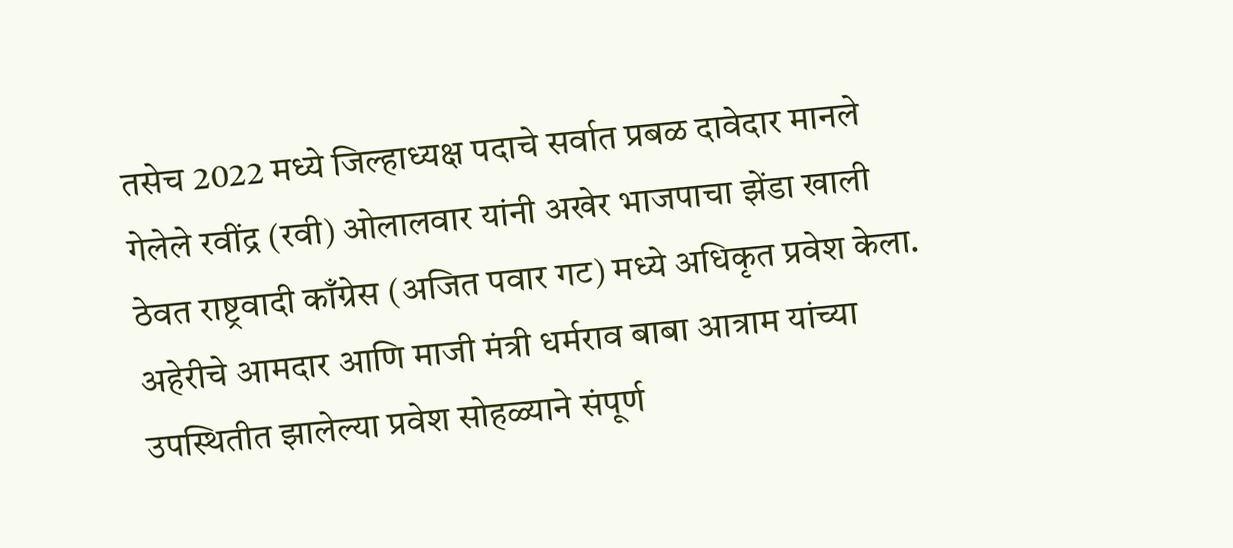तसेच 2022 मध्ये जिल्हाध्यक्ष पदाचे सर्वात प्रबळ दावेदार मानले गेलेले रवींद्र (रवी) ओलालवार यांनी अखेर भाजपाचा झेंडा खाली ठेवत राष्ट्रवादी काँग्रेस (अजित पवार गट) मध्ये अधिकृत प्रवेश केला. अहेरीचे आमदार आणि माजी मंत्री धर्मराव बाबा आत्राम यांच्या उपस्थितीत झालेल्या प्रवेश सोहळ्याने संपूर्ण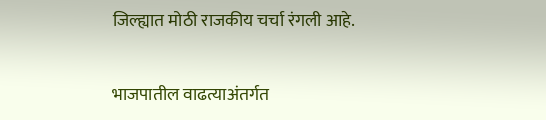जिल्ह्यात मोठी राजकीय चर्चा रंगली आहे.

भाजपातील वाढत्याअंतर्गत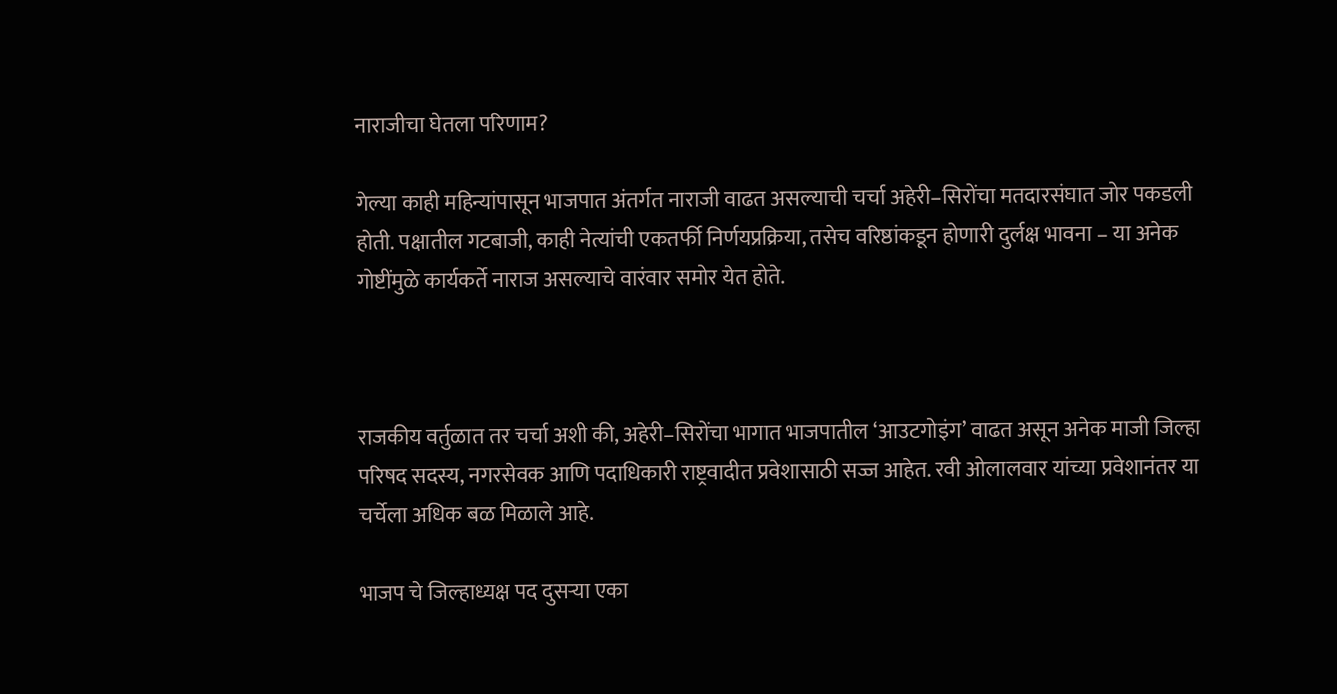नाराजीचा घेतला परिणाम?

गेल्या काही महिन्यांपासून भाजपात अंतर्गत नाराजी वाढत असल्याची चर्चा अहेरी–सिरोंचा मतदारसंघात जोर पकडली होती. पक्षातील गटबाजी, काही नेत्यांची एकतर्फी निर्णयप्रक्रिया, तसेच वरिष्ठांकडून होणारी दुर्लक्ष भावना – या अनेक गोष्टींमुळे कार्यकर्ते नाराज असल्याचे वारंवार समोर येत होते.



राजकीय वर्तुळात तर चर्चा अशी की, अहेरी–सिरोंचा भागात भाजपातील ‘आउटगोइंग’ वाढत असून अनेक माजी जिल्हा परिषद सदस्य, नगरसेवक आणि पदाधिकारी राष्ट्रवादीत प्रवेशासाठी सज्ज आहेत. रवी ओलालवार यांच्या प्रवेशानंतर या चर्चेला अधिक बळ मिळाले आहे.

भाजप चे जिल्हाध्यक्ष पद दुसऱ्या एका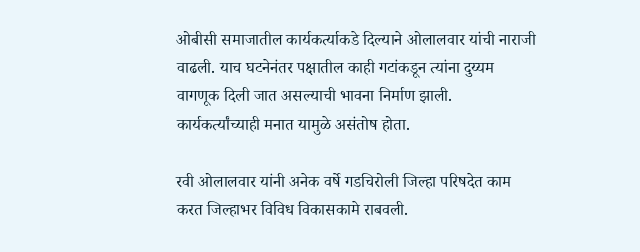ओबीसी समाजातील कार्यकर्त्याकडे दिल्याने ओलालवार यांची नाराजी वाढली. याच घटनेनंतर पक्षातील काही गटांकडून त्यांना दुय्यम वागणूक दिली जात असल्याची भावना निर्माण झाली. कार्यकर्त्यांच्याही मनात यामुळे असंतोष होता.

रवी ओलालवार यांनी अनेक वर्षे गडचिरोली जिल्हा परिषदेत काम करत जिल्हाभर विविध विकासकामे राबवली.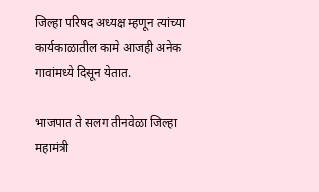जिल्हा परिषद अध्यक्ष म्हणून त्यांच्या कार्यकाळातील कामे आजही अनेक गावांमध्ये दिसून येतात.

भाजपात ते सलग तीनवेळा जिल्हा महामंत्री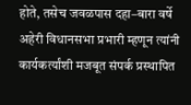होते, तसेच जवळपास दहा–बारा वर्षे अहेरी विधानसभा प्रभारी म्हणून त्यांनी कार्यकर्त्यांशी मजबूत संपर्क प्रस्थापित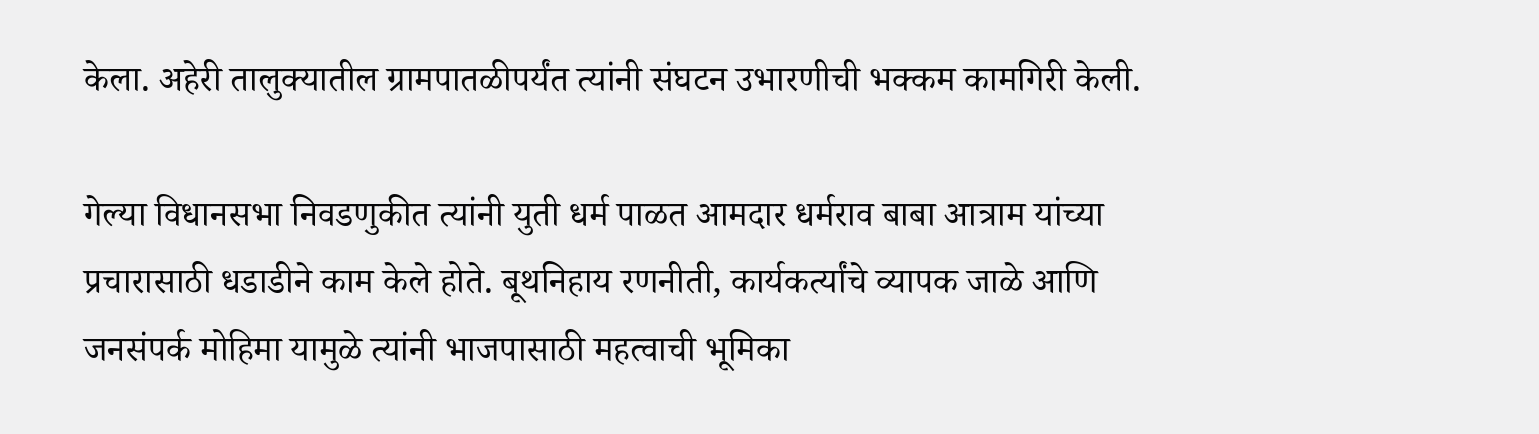केला. अहेरी तालुक्यातील ग्रामपातळीपर्यंत त्यांनी संघटन उभारणीची भक्कम कामगिरी केली.

गेल्या विधानसभा निवडणुकीत त्यांनी युती धर्म पाळत आमदार धर्मराव बाबा आत्राम यांच्या प्रचारासाठी धडाडीने काम केले होते. बूथनिहाय रणनीती, कार्यकर्त्यांचे व्यापक जाळे आणि जनसंपर्क मोहिमा यामुळे त्यांनी भाजपासाठी महत्वाची भूमिका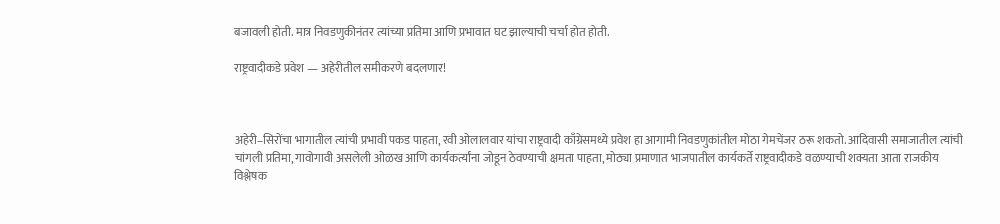बजावली होती. मात्र निवडणुकीनंतर त्यांच्या प्रतिमा आणि प्रभावात घट झाल्याची चर्चा होत होती.

राष्ट्रवादीकडे प्रवेश — अहेरीतील समीकरणे बदलणार!



अहेरी–सिरोंचा भागातील त्यांची प्रभावी पकड पाहता, रवी ओलालवार यांचा राष्ट्रवादी काँग्रेसमध्ये प्रवेश हा आगामी निवडणुकांतील मोठा गेमचेंजर ठरू शकतो. आदिवासी समाजातील त्यांची चांगली प्रतिमा, गावोगावी असलेली ओळख आणि कार्यकर्त्यांना जोडून ठेवण्याची क्षमता पाहता, मोठ्या प्रमाणात भाजपातील कार्यकर्ते राष्ट्रवादीकडे वळण्याची शक्यता आता राजकीय विश्लेषक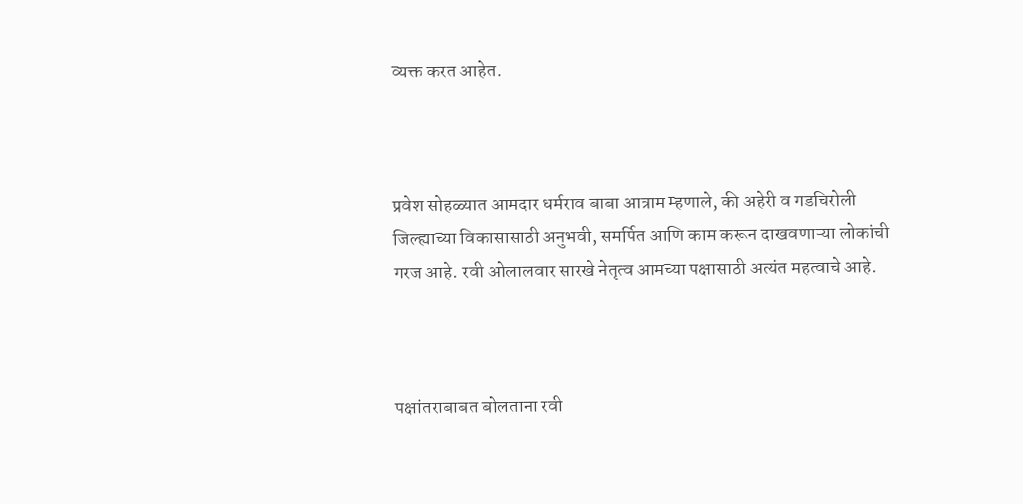व्यक्त करत आहेत.



प्रवेश सोहळ्यात आमदार धर्मराव बाबा आत्राम म्हणाले, की अहेरी व गडचिरोली जिल्ह्याच्या विकासासाठी अनुभवी, समर्पित आणि काम करून दाखवणाऱ्या लोकांची गरज आहे. रवी ओलालवार सारखे नेतृत्व आमच्या पक्षासाठी अत्यंत महत्वाचे आहे.



पक्षांतराबाबत बोलताना रवी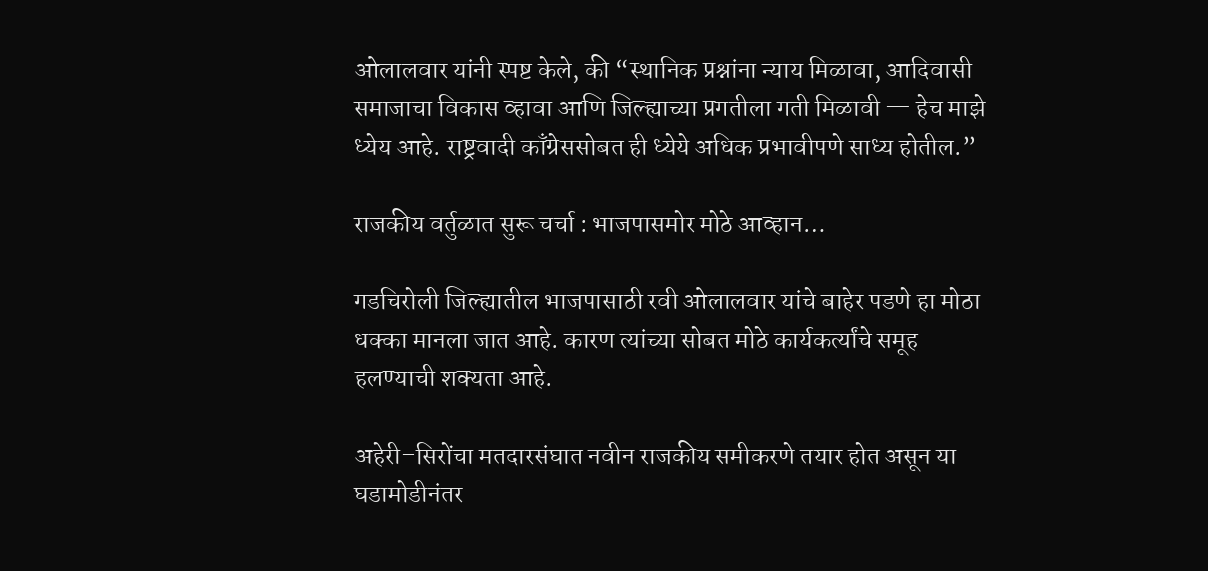ओलालवार यांनी स्पष्ट केले, की “स्थानिक प्रश्नांना न्याय मिळावा, आदिवासी समाजाचा विकास व्हावा आणि जिल्ह्याच्या प्रगतीला गती मिळावी — हेच माझे ध्येय आहे. राष्ट्रवादी काँग्रेससोबत ही ध्येये अधिक प्रभावीपणे साध्य होतील.”

राजकीय वर्तुळात सुरू चर्चा : भाजपासमोर मोठे आव्हान…

गडचिरोली जिल्ह्यातील भाजपासाठी रवी ओलालवार यांचे बाहेर पडणे हा मोठा धक्का मानला जात आहे. कारण त्यांच्या सोबत मोठे कार्यकर्त्यांचे समूह हलण्याची शक्यता आहे.

अहेरी–सिरोंचा मतदारसंघात नवीन राजकीय समीकरणे तयार होत असून या घडामोडीनंतर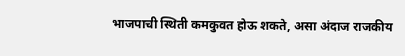भाजपाची स्थिती कमकुवत होऊ शकते, असा अंदाज राजकीय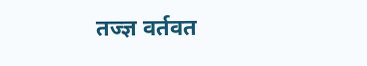तज्ज्ञ वर्तवत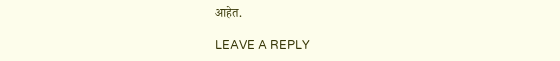आहेत.

LEAVE A REPLY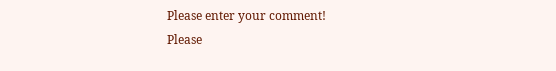Please enter your comment!
Please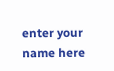enter your name here